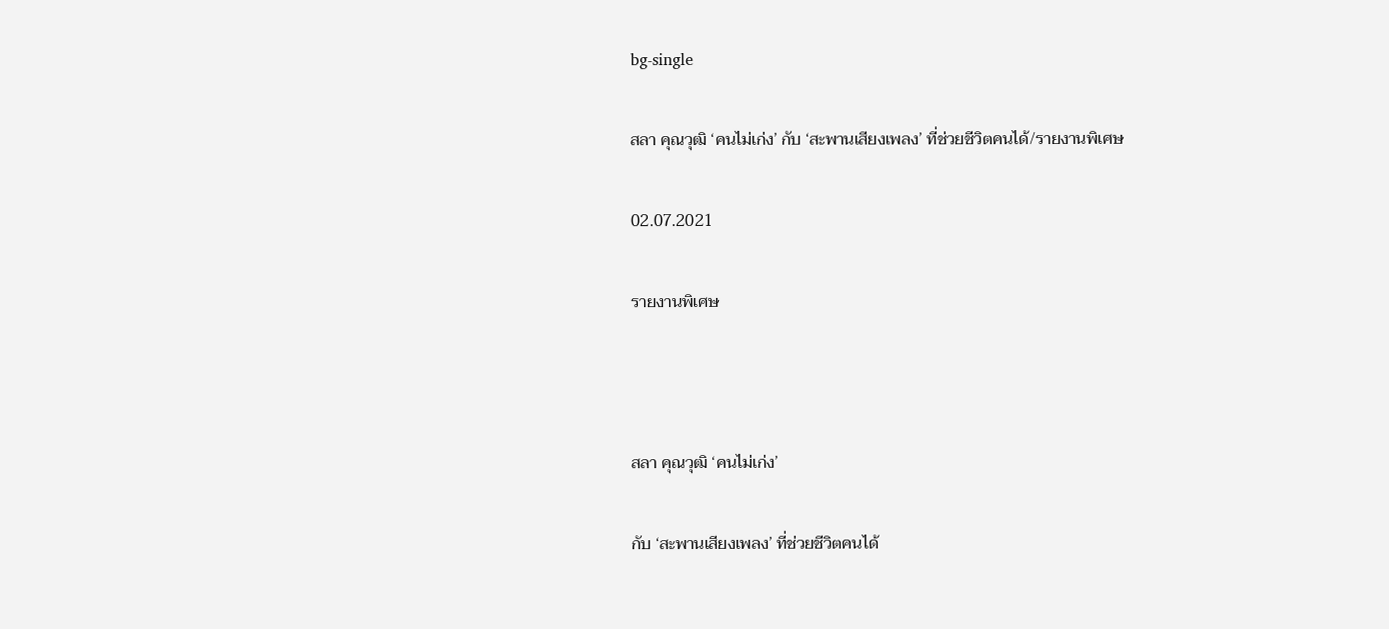bg-single

สลา คุณวุฒิ ‘คนไม่เก่ง’ กับ ‘สะพานเสียงเพลง’ ที่ช่วยชีวิตคนได้/รายงานพิเศษ

02.07.2021

รายงานพิเศษ



สลา คุณวุฒิ ‘คนไม่เก่ง’

กับ ‘สะพานเสียงเพลง’ ที่ช่วยชีวิตคนได้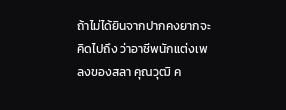ถ้าไม่ได้ยินจากปากคงยากจะคิดไปถึง ว่าอาชีพนักแต่งเพลงของสลา คุณวุฒิ ค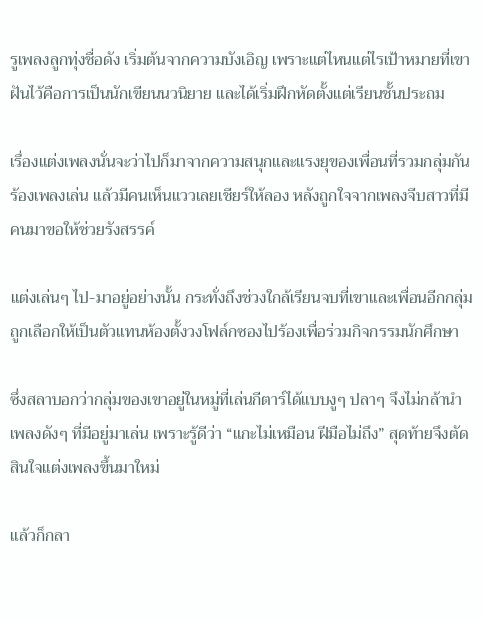รูเพลงลูกทุ่งชื่อดัง เริ่มต้นจากความบังเอิญ เพราะแต่ไหนแต่ไรเป้าหมายที่เขาฝันไว้คือการเป็นนักเขียนนวนิยาย และได้เริ่มฝึกหัดตั้งแต่เรียนชั้นประถม

เรื่องแต่งเพลงนั่นจะว่าไปก็มาจากความสนุกและแรงยุของเพื่อนที่รวมกลุ่มกันร้องเพลงเล่น แล้วมีคนเห็นแววเลยเชียร์ให้ลอง หลังถูกใจจากเพลงจีบสาวที่มีคนมาขอให้ช่วยรังสรรค์

แต่งเล่นๆ ไป-มาอยู่อย่างนั้น กระทั่งถึงช่วงใกล้เรียนจบที่เขาและเพื่อนอีกกลุ่มถูกเลือกให้เป็นตัวแทนห้องตั้งวงโฟล์กซองไปร้องเพื่อร่วมกิจกรรมนักศึกษา

ซึ่งสลาบอกว่ากลุ่มของเขาอยู่ในหมู่ที่เล่นกีตาร์ได้แบบงูๆ ปลาๆ จึงไม่กล้านำเพลงดังๆ ที่มีอยู่มาเล่น เพราะรู้ดีว่า “แกะไม่เหมือน ฝีมือไม่ถึง” สุดท้ายจึงตัดสินใจแต่งเพลงขึ้นมาใหม่

แล้วก็กลา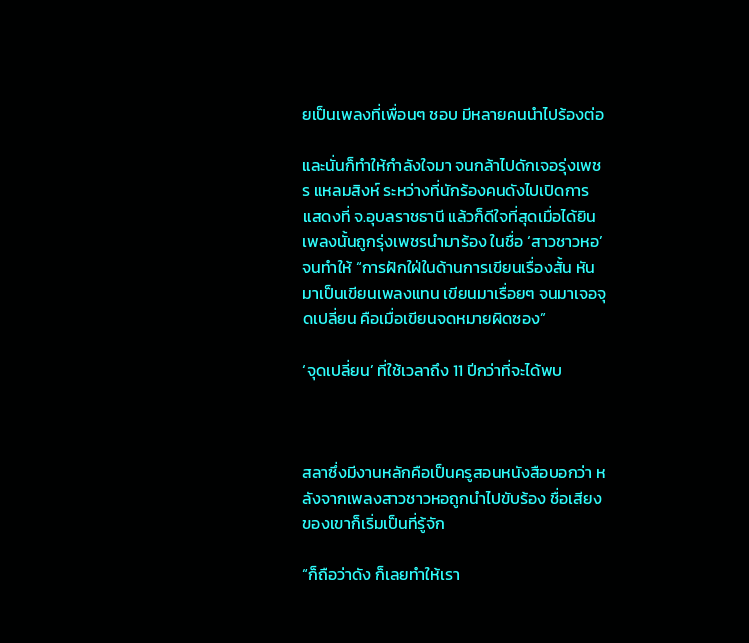ยเป็นเพลงที่เพื่อนๆ ชอบ มีหลายคนนำไปร้องต่อ

และนั่นก็ทำให้กำลังใจมา จนกล้าไปดักเจอรุ่งเพชร แหลมสิงห์ ระหว่างที่นักร้องคนดังไปเปิดการแสดงที่ จ.อุบลราชธานี แล้วก็ดีใจที่สุดเมื่อได้ยินเพลงนั้นถูกรุ่งเพชรนำมาร้อง ในชื่อ ‘สาวชาวหอ’ จนทำให้ “การฝักใฝ่ในด้านการเขียนเรื่องสั้น หันมาเป็นเขียนเพลงแทน เขียนมาเรื่อยๆ จนมาเจอจุดเปลี่ยน คือเมื่อเขียนจดหมายผิดซอง”

‘จุดเปลี่ยน’ ที่ใช้เวลาถึง 11 ปีกว่าที่จะได้พบ



สลาซึ่งมีงานหลักคือเป็นครูสอนหนังสือบอกว่า หลังจากเพลงสาวชาวหอถูกนำไปขับร้อง ชื่อเสียงของเขาก็เริ่มเป็นที่รู้จัก

“ก็ถือว่าดัง ก็เลยทำให้เรา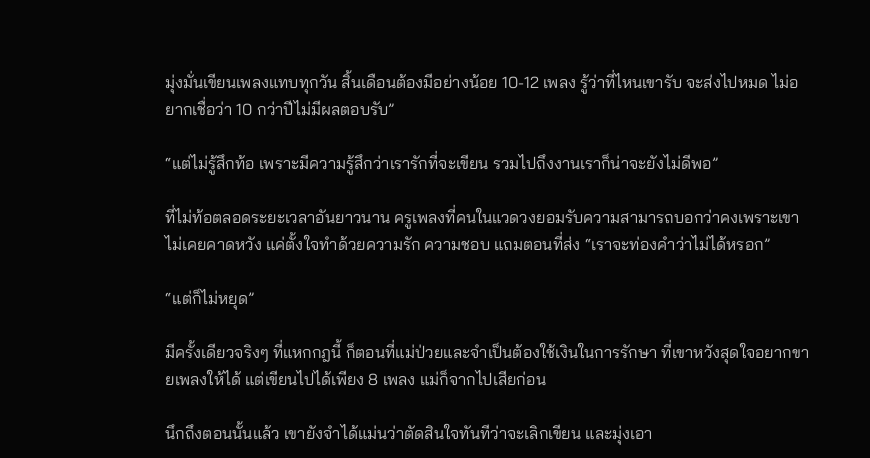มุ่งมั่นเขียนเพลงแทบทุกวัน สิ้นเดือนต้องมีอย่างน้อย 10-12 เพลง รู้ว่าที่ไหนเขารับ จะส่งไปหมด ไม่อยากเชื่อว่า 10 กว่าปีไม่มีผลตอบรับ”

“แต่ไม่รู้สึกท้อ เพราะมีความรู้สึกว่าเรารักที่จะเขียน รวมไปถึงงานเราก็น่าจะยังไม่ดีพอ”

ที่ไม่ท้อตลอดระยะเวลาอันยาวนาน ครูเพลงที่คนในแวดวงยอมรับความสามารถบอกว่าคงเพราะเขาไม่เคยคาดหวัง แค่ตั้งใจทำด้วยความรัก ความชอบ แถมตอนที่ส่ง “เราจะท่องคำว่าไม่ได้หรอก”

“แต่ก็ไม่หยุด”

มีครั้งเดียวจริงๆ ที่แหกกฎนี้ ก็ตอนที่แม่ป่วยและจำเป็นต้องใช้เงินในการรักษา ที่เขาหวังสุดใจอยากขายเพลงให้ได้ แต่เขียนไปได้เพียง 8 เพลง แม่ก็จากไปเสียก่อน

นึกถึงตอนนั้นแล้ว เขายังจำได้แม่นว่าตัดสินใจทันทีว่าจะเลิกเขียน และมุ่งเอา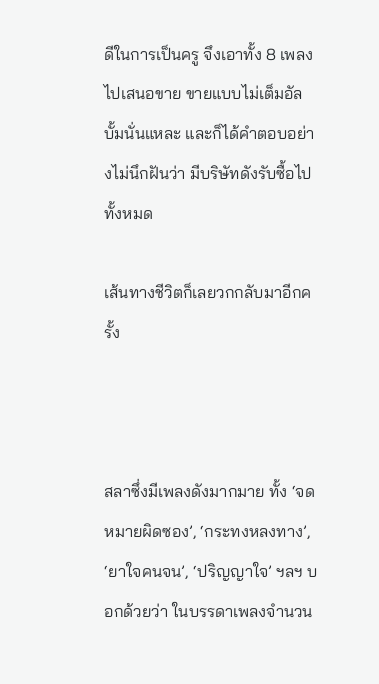ดีในการเป็นครู จึงเอาทั้ง 8 เพลงไปเสนอขาย ขายแบบไม่เต็มอัลบั้มนั่นแหละ และก็ได้คำตอบอย่างไม่นึกฝันว่า มีบริษัทดังรับซื้อไปทั้งหมด

เส้นทางชีวิตก็เลยวกกลับมาอีกครั้ง



สลาซึ่งมีเพลงดังมากมาย ทั้ง ‘จดหมายผิดซอง’, ‘กระทงหลงทาง’, ‘ยาใจคนจน’, ‘ปริญญาใจ’ ฯลฯ บอกด้วยว่า ในบรรดาเพลงจำนวน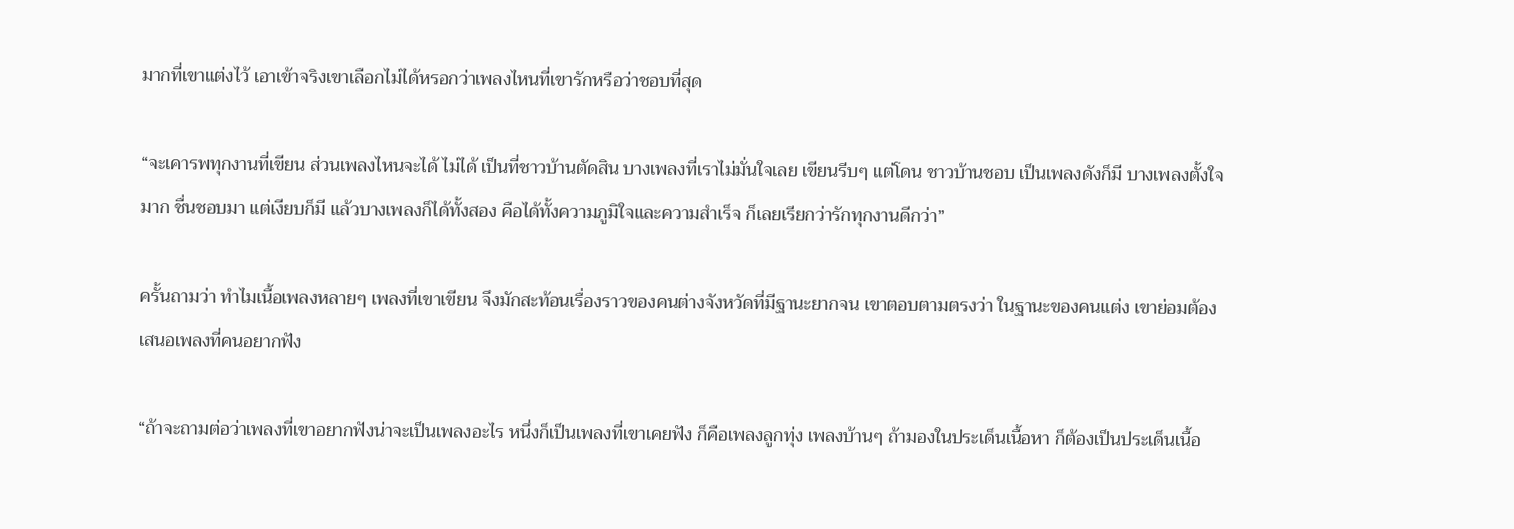มากที่เขาแต่งไว้ เอาเข้าจริงเขาเลือกไม่ได้หรอกว่าเพลงไหนที่เขารักหรือว่าชอบที่สุด

“จะเคารพทุกงานที่เขียน ส่วนเพลงไหนจะได้ ไม่ได้ เป็นที่ชาวบ้านตัดสิน บางเพลงที่เราไม่มั่นใจเลย เขียนรีบๆ แต่โดน ชาวบ้านชอบ เป็นเพลงดังก็มี บางเพลงตั้งใจมาก ชื่นชอบมา แต่เงียบก็มี แล้วบางเพลงก็ได้ทั้งสอง คือได้ทั้งความภูมิใจและความสำเร็จ ก็เลยเรียกว่ารักทุกงานดีกว่า”

ครั้นถามว่า ทำไมเนื้อเพลงหลายๆ เพลงที่เขาเขียน จึงมักสะท้อนเรื่องราวของคนต่างจังหวัดที่มีฐานะยากจน เขาตอบตามตรงว่า ในฐานะของคนแต่ง เขาย่อมต้องเสนอเพลงที่คนอยากฟัง

“ถ้าจะถามต่อว่าเพลงที่เขาอยากฟังน่าจะเป็นเพลงอะไร หนึ่งก็เป็นเพลงที่เขาเคยฟัง ก็คือเพลงลูกทุ่ง เพลงบ้านๆ ถ้ามองในประเด็นเนื้อหา ก็ต้องเป็นประเด็นเนื้อ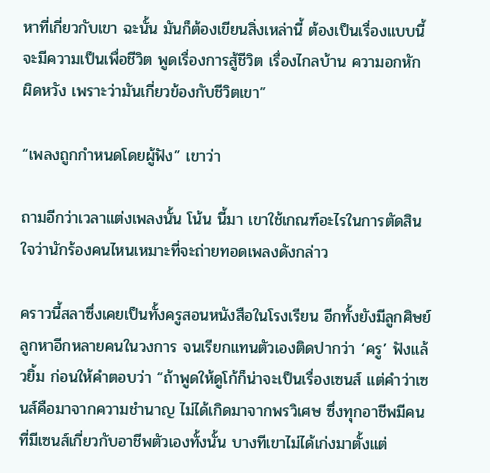หาที่เกี่ยวกับเขา ฉะนั้น มันก็ต้องเขียนสิ่งเหล่านี้ ต้องเป็นเรื่องแบบนี้ จะมีความเป็นเพื่อชีวิต พูดเรื่องการสู้ชีวิต เรื่องไกลบ้าน ความอกหัก ผิดหวัง เพราะว่ามันเกี่ยวข้องกับชีวิตเขา”

“เพลงถูกกำหนดโดยผู้ฟัง” เขาว่า

ถามอีกว่าเวลาแต่งเพลงนั้น โน้น นี้มา เขาใช้เกณฑ์อะไรในการตัดสินใจว่านักร้องคนไหนเหมาะที่จะถ่ายทอดเพลงดังกล่าว

คราวนี้สลาซึ่งเคยเป็นทั้งครูสอนหนังสือในโรงเรียน อีกทั้งยังมีลูกศิษย์ลูกหาอีกหลายคนในวงการ จนเรียกแทนตัวเองติดปากว่า ‘ครู’ ฟังแล้วยิ้ม ก่อนให้คำตอบว่า “ถ้าพูดให้ดูโก้ก็น่าจะเป็นเรื่องเซนส์ แต่คำว่าเซนส์คือมาจากความชำนาญ ไม่ได้เกิดมาจากพรวิเศษ ซึ่งทุกอาชีพมีคนที่มีเซนส์เกี่ยวกับอาชีพตัวเองทั้งนั้น บางทีเขาไม่ได้เก่งมาตั้งแต่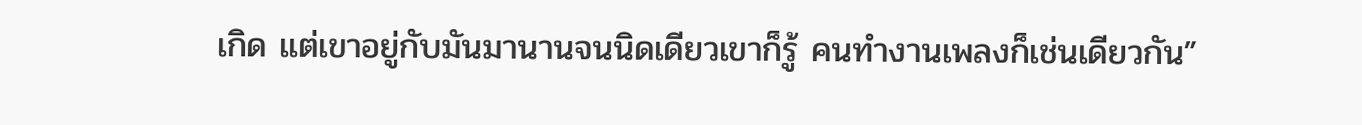เกิด แต่เขาอยู่กับมันมานานจนนิดเดียวเขาก็รู้ คนทำงานเพลงก็เช่นเดียวกัน”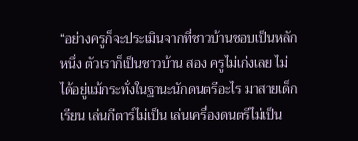“อย่างครูก็จะประเมินจากที่ชาวบ้านชอบเป็นหลัก หนึ่ง ตัวเราก็เป็นชาวบ้าน สอง ครูไม่เก่งเลย ไม่ได้อยู่แม้กระทั่งในฐานะนักดนตรีอะไร มาสายเด็กเรียน เล่นกีตาร์ไม่เป็น เล่นเครื่องดนตรีไม่เป็น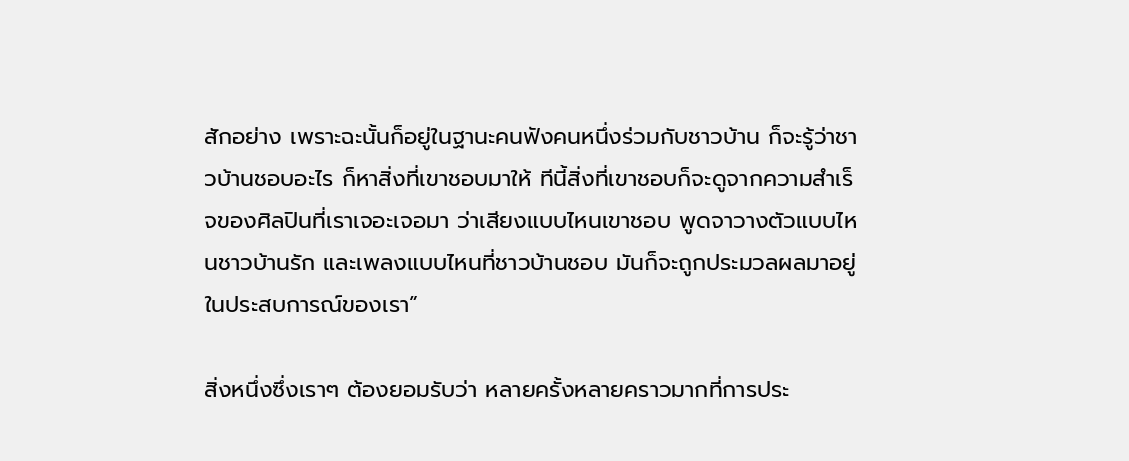สักอย่าง เพราะฉะนั้นก็อยู่ในฐานะคนฟังคนหนึ่งร่วมกับชาวบ้าน ก็จะรู้ว่าชาวบ้านชอบอะไร ก็หาสิ่งที่เขาชอบมาให้ ทีนี้สิ่งที่เขาชอบก็จะดูจากความสำเร็จของศิลปินที่เราเจอะเจอมา ว่าเสียงแบบไหนเขาชอบ พูดจาวางตัวแบบไหนชาวบ้านรัก และเพลงแบบไหนที่ชาวบ้านชอบ มันก็จะถูกประมวลผลมาอยู่ในประสบการณ์ของเรา”

สิ่งหนึ่งซึ่งเราๆ ต้องยอมรับว่า หลายครั้งหลายคราวมากที่การประ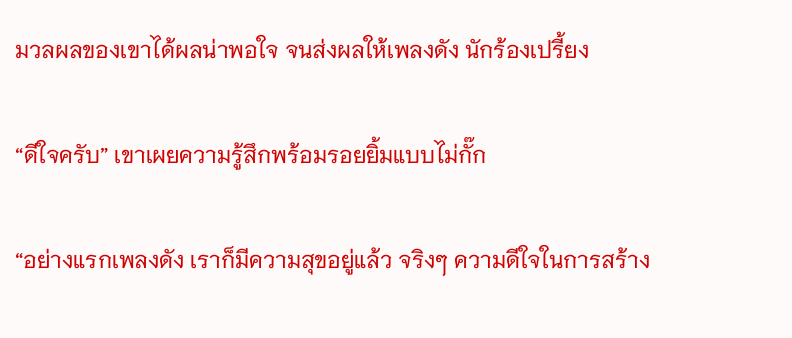มวลผลของเขาได้ผลน่าพอใจ จนส่งผลให้เพลงดัง นักร้องเปรี้ยง

“ดีใจครับ” เขาเผยความรู้สึกพร้อมรอยยิ้มแบบไม่กั๊ก

“อย่างแรกเพลงดัง เราก็มีความสุขอยู่แล้ว จริงๆ ความดีใจในการสร้าง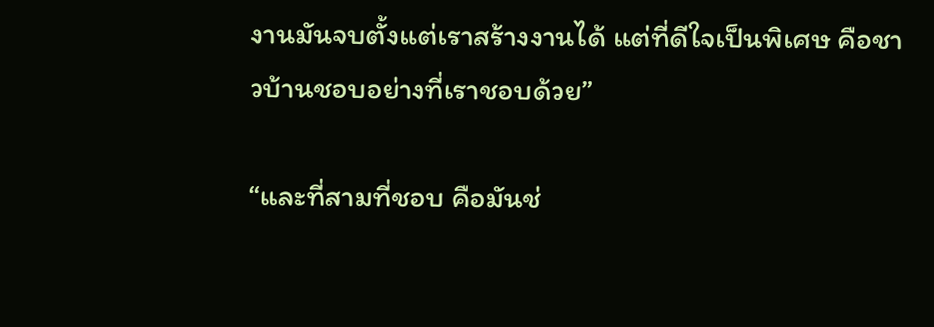งานมันจบตั้งแต่เราสร้างงานได้ แต่ที่ดีใจเป็นพิเศษ คือชาวบ้านชอบอย่างที่เราชอบด้วย”

“และที่สามที่ชอบ คือมันช่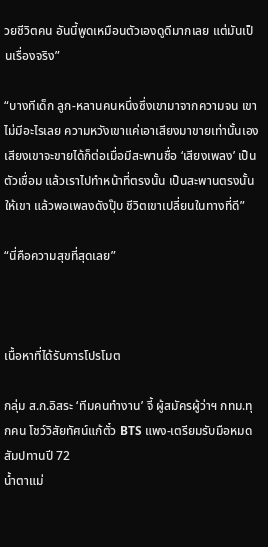วยชีวิตคน อันนี้พูดเหมือนตัวเองดูดีมากเลย แต่มันเป็นเรื่องจริง”

“บางทีเด็ก ลูก-หลานคนหนึ่งซึ่งเขามาจากความจน เขาไม่มีอะไรเลย ความหวังเขาแค่เอาเสียงมาขายเท่านั้นเอง เสียงเขาจะขายได้ก็ต่อเมื่อมีสะพานชื่อ ‘เสียงเพลง’ เป็นตัวเชื่อม แล้วเราไปทำหน้าที่ตรงนั้น เป็นสะพานตรงนั้นให้เขา แล้วพอเพลงดังปุ๊บ ชีวิตเขาเปลี่ยนในทางที่ดี”

“นี่คือความสุขที่สุดเลย”



เนื้อหาที่ได้รับการโปรโมต

กลุ่ม ส.ก.อิสระ ‘ทีมคนทำงาน’ จี้ ผู้สมัครผู้ว่าฯ กทม.ทุกคน โชว์วิสัยทัศน์แก้ตั๋ว BTS แพง-เตรียมรับมือหมดสัมปทานปี 72
น้ำตาแม่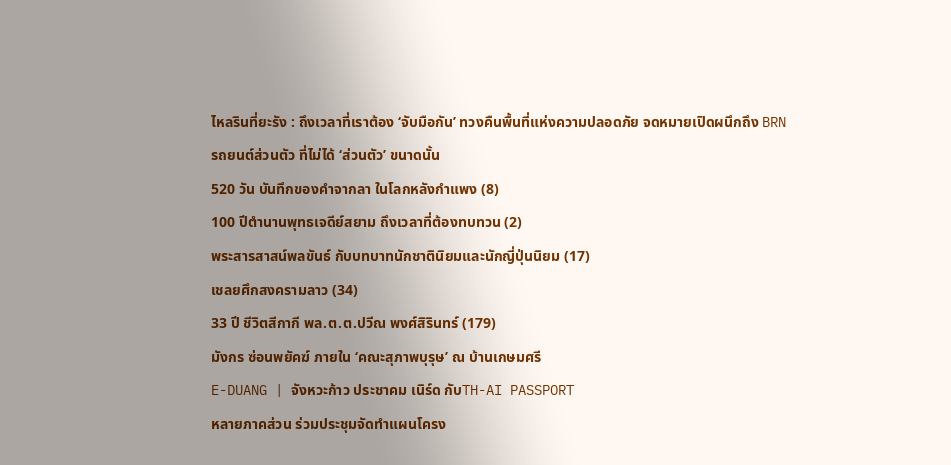ไหลรินที่ยะรัง : ถึงเวลาที่เราต้อง ‘จับมือกัน’ ทวงคืนพื้นที่แห่งความปลอดภัย จดหมายเปิดผนึกถึง BRN
รถยนต์ส่วนตัว ที่ไม่ได้ ‘ส่วนตัว’ ขนาดนั้น
520 วัน บันทึกของคำจากลา ในโลกหลังกำแพง (8)
100 ปีตำนานพุทธเจดีย์สยาม ถึงเวลาที่ต้องทบทวน (2)
พระสารสาสน์พลขันธ์ กับบทบาทนักชาตินิยมและนักญี่ปุ่นนิยม (17)
เชลยศึกสงครามลาว (34)
33 ปี ชีวิตสีกากี พล.ต.ต.ปวีณ พงศ์สิรินทร์ (179)
มังกร ซ่อนพยัคฆ์ ภายใน ‘คณะสุภาพบุรุษ’ ณ บ้านเกษมศรี
E-DUANG | จังหวะก้าว ประชาคม เนิร์ด กับTH-AI PASSPORT
หลายภาคส่วน ร่วมประชุมจัดทำแผนโครง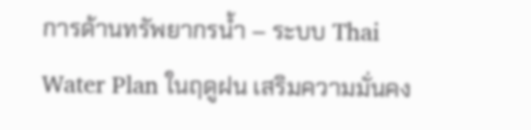การด้านทรัพยากรน้ำ – ระบบ Thai Water Plan ในฤดูฝน เสริมความมั่นคง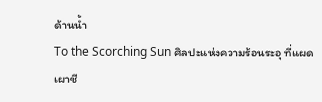ด้านน้ำ
To the Scorching Sun ศิลปะแห่งความร้อนระอุ ที่แผดเผาชี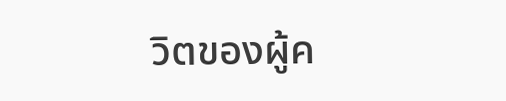วิตของผู้ค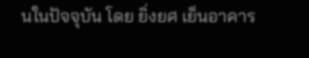นในปัจจุบัน โดย ยิ่งยศ เย็นอาคาร